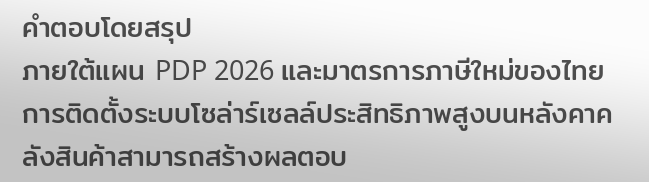คำตอบโดยสรุป
ภายใต้แผน PDP 2026 และมาตรการภาษีใหม่ของไทย การติดตั้งระบบโซล่าร์เซลล์ประสิทธิภาพสูงบนหลังคาคลังสินค้าสามารถสร้างผลตอบ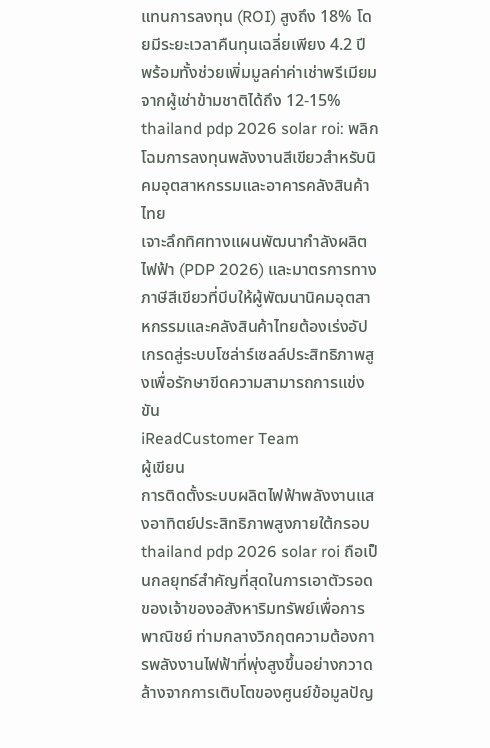แทนการลงทุน (ROI) สูงถึง 18% โดยมีระยะเวลาคืนทุนเฉลี่ยเพียง 4.2 ปี พร้อมทั้งช่วยเพิ่มมูลค่าค่าเช่าพรีเมียมจากผู้เช่าข้ามชาติได้ถึง 12-15%
thailand pdp 2026 solar roi: พลิกโฉมการลงทุนพลังงานสีเขียวสำหรับนิคมอุตสาหกรรมและอาคารคลังสินค้าไทย
เจาะลึกทิศทางแผนพัฒนากำลังผลิตไฟฟ้า (PDP 2026) และมาตรการทางภาษีสีเขียวที่บีบให้ผู้พัฒนานิคมอุตสาหกรรมและคลังสินค้าไทยต้องเร่งอัปเกรดสู่ระบบโซล่าร์เซลล์ประสิทธิภาพสูงเพื่อรักษาขีดความสามารถการแข่งขัน
iReadCustomer Team
ผู้เขียน
การติดตั้งระบบผลิตไฟฟ้าพลังงานแสงอาทิตย์ประสิทธิภาพสูงภายใต้กรอบ thailand pdp 2026 solar roi ถือเป็นกลยุทธ์สำคัญที่สุดในการเอาตัวรอดของเจ้าของอสังหาริมทรัพย์เพื่อการพาณิชย์ ท่ามกลางวิกฤตความต้องการพลังงานไฟฟ้าที่พุ่งสูงขึ้นอย่างกวาดล้างจากการเติบโตของศูนย์ข้อมูลปัญ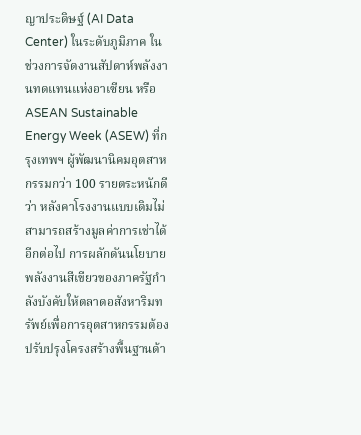ญาประดิษฐ์ (AI Data Center) ในระดับภูมิภาค ในช่วงการจัดงานสัปดาห์พลังงานทดแทนแห่งอาเซียน หรือ ASEAN Sustainable Energy Week (ASEW) ที่กรุงเทพฯ ผู้พัฒนานิคมอุตสาหกรรมกว่า 100 รายตระหนักดีว่า หลังคาโรงงานแบบเดิมไม่สามารถสร้างมูลค่าการเช่าได้อีกต่อไป การผลักดันนโยบายพลังงานสีเขียวของภาครัฐกำลังบังคับให้ตลาดอสังหาริมทรัพย์เพื่อการอุตสาหกรรมต้องปรับปรุงโครงสร้างพื้นฐานด้า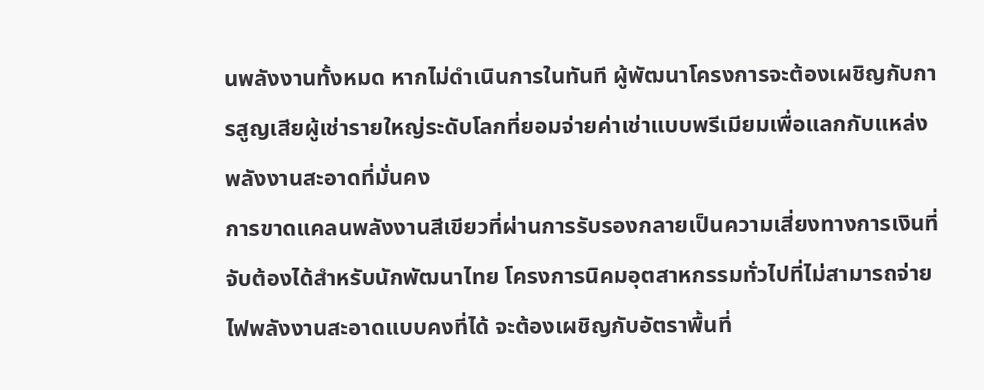นพลังงานทั้งหมด หากไม่ดำเนินการในทันที ผู้พัฒนาโครงการจะต้องเผชิญกับการสูญเสียผู้เช่ารายใหญ่ระดับโลกที่ยอมจ่ายค่าเช่าแบบพรีเมียมเพื่อแลกกับแหล่งพลังงานสะอาดที่มั่นคง
การขาดแคลนพลังงานสีเขียวที่ผ่านการรับรองกลายเป็นความเสี่ยงทางการเงินที่จับต้องได้สำหรับนักพัฒนาไทย โครงการนิคมอุตสาหกรรมทั่วไปที่ไม่สามารถจ่ายไฟพลังงานสะอาดแบบคงที่ได้ จะต้องเผชิญกับอัตราพื้นที่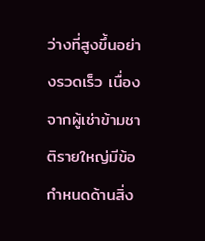ว่างที่สูงขึ้นอย่างรวดเร็ว เนื่องจากผู้เช่าข้ามชาติรายใหญ่มีข้อกำหนดด้านสิ่ง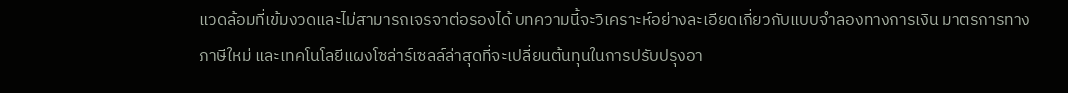แวดล้อมที่เข้มงวดและไม่สามารถเจรจาต่อรองได้ บทความนี้จะวิเคราะห์อย่างละเอียดเกี่ยวกับแบบจำลองทางการเงิน มาตรการทางภาษีใหม่ และเทคโนโลยีแผงโซล่าร์เซลล์ล่าสุดที่จะเปลี่ยนต้นทุนในการปรับปรุงอา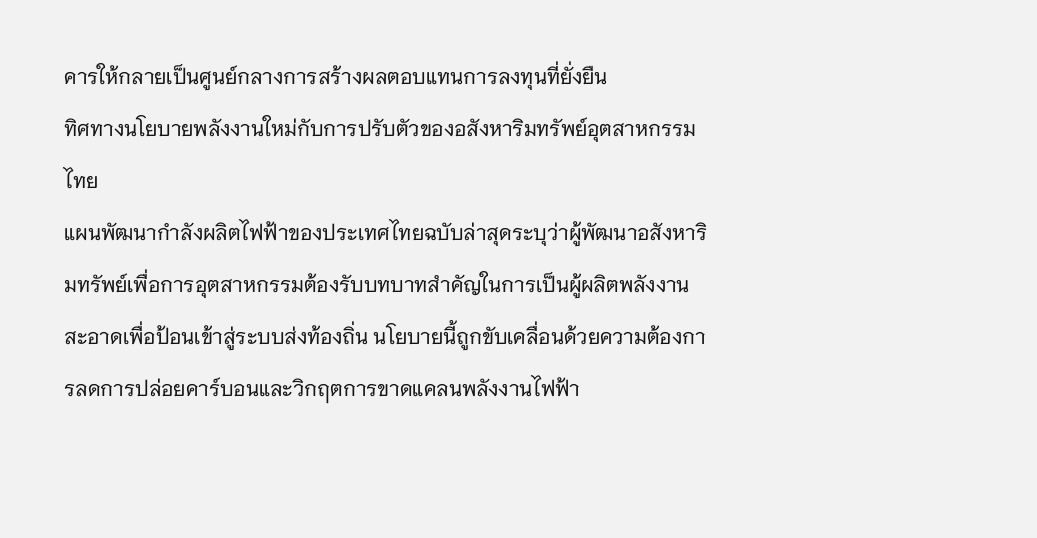คารให้กลายเป็นศูนย์กลางการสร้างผลตอบแทนการลงทุนที่ยั่งยืน
ทิศทางนโยบายพลังงานใหม่กับการปรับตัวของอสังหาริมทรัพย์อุตสาหกรรมไทย
แผนพัฒนากำลังผลิตไฟฟ้าของประเทศไทยฉบับล่าสุดระบุว่าผู้พัฒนาอสังหาริมทรัพย์เพื่อการอุตสาหกรรมต้องรับบทบาทสำคัญในการเป็นผู้ผลิตพลังงานสะอาดเพื่อป้อนเข้าสู่ระบบส่งท้องถิ่น นโยบายนี้ถูกขับเคลื่อนด้วยความต้องการลดการปล่อยคาร์บอนและวิกฤตการขาดแคลนพลังงานไฟฟ้า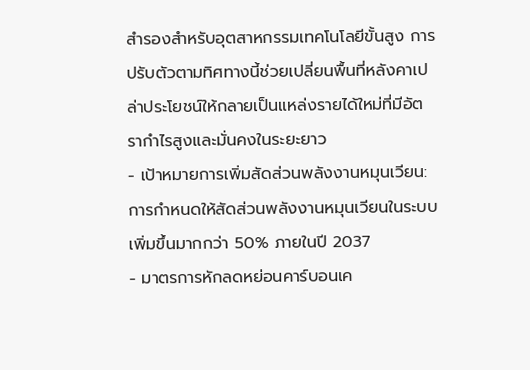สำรองสำหรับอุตสาหกรรมเทคโนโลยีขั้นสูง การปรับตัวตามทิศทางนี้ช่วยเปลี่ยนพื้นที่หลังคาเปล่าประโยชน์ให้กลายเป็นแหล่งรายได้ใหม่ที่มีอัตรากำไรสูงและมั่นคงในระยะยาว
- เป้าหมายการเพิ่มสัดส่วนพลังงานหมุนเวียน: การกำหนดให้สัดส่วนพลังงานหมุนเวียนในระบบเพิ่มขึ้นมากกว่า 50% ภายในปี 2037
- มาตรการหักลดหย่อนคาร์บอนเค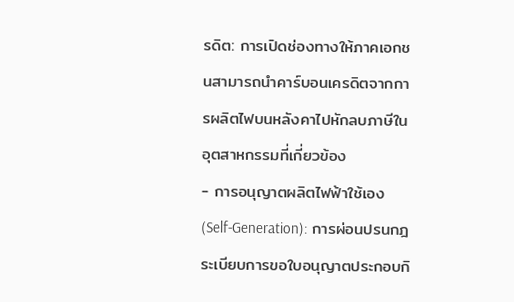รดิต: การเปิดช่องทางให้ภาคเอกชนสามารถนำคาร์บอนเครดิตจากการผลิตไฟบนหลังคาไปหักลบภาษีในอุตสาหกรรมที่เกี่ยวข้อง
- การอนุญาตผลิตไฟฟ้าใช้เอง (Self-Generation): การผ่อนปรนกฎระเบียบการขอใบอนุญาตประกอบกิ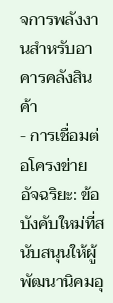จการพลังงานสำหรับอาคารคลังสินค้า
- การเชื่อมต่อโครงข่ายอัจฉริยะ: ข้อบังคับใหม่ที่สนับสนุนให้ผู้พัฒนานิคมอุ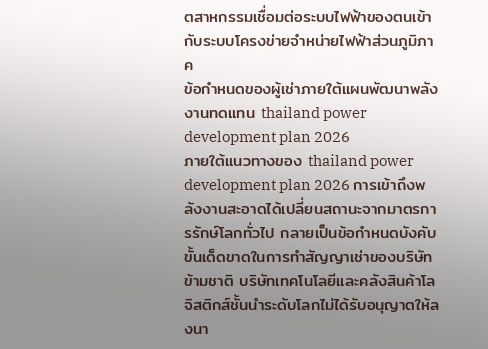ตสาหกรรมเชื่อมต่อระบบไฟฟ้าของตนเข้ากับระบบโครงข่ายจำหน่ายไฟฟ้าส่วนภูมิภาค
ข้อกำหนดของผู้เช่าภายใต้แผนพัฒนาพลังงานทดแทน thailand power development plan 2026
ภายใต้แนวทางของ thailand power development plan 2026 การเข้าถึงพลังงานสะอาดได้เปลี่ยนสถานะจากมาตรการรักษ์โลกทั่วไป กลายเป็นข้อกำหนดบังคับขั้นเด็ดขาดในการทำสัญญาเช่าของบริษัทข้ามชาติ บริษัทเทคโนโลยีและคลังสินค้าโลจิสติกส์ชั้นนำระดับโลกไม่ได้รับอนุญาตให้ลงนา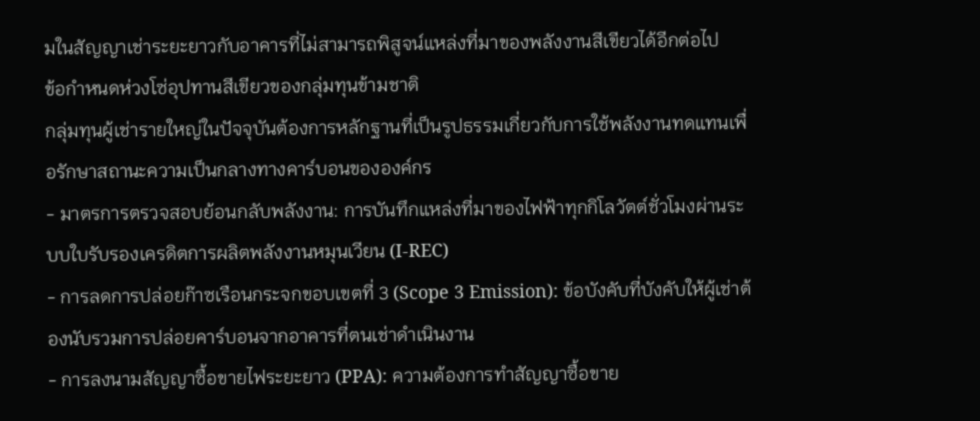มในสัญญาเช่าระยะยาวกับอาคารที่ไม่สามารถพิสูจน์แหล่งที่มาของพลังงานสีเขียวได้อีกต่อไป
ข้อกำหนดห่วงโซ่อุปทานสีเขียวของกลุ่มทุนข้ามชาติ
กลุ่มทุนผู้เช่ารายใหญ่ในปัจจุบันต้องการหลักฐานที่เป็นรูปธรรมเกี่ยวกับการใช้พลังงานทดแทนเพื่อรักษาสถานะความเป็นกลางทางคาร์บอนขององค์กร
- มาตรการตรวจสอบย้อนกลับพลังงาน: การบันทึกแหล่งที่มาของไฟฟ้าทุกกิโลวัตต์ชั่วโมงผ่านระบบใบรับรองเครดิตการผลิตพลังงานหมุนเวียน (I-REC)
- การลดการปล่อยก๊าซเรือนกระจกขอบเขตที่ 3 (Scope 3 Emission): ข้อบังคับที่บังคับให้ผู้เช่าต้องนับรวมการปล่อยคาร์บอนจากอาคารที่ตนเช่าดำเนินงาน
- การลงนามสัญญาซื้อขายไฟระยะยาว (PPA): ความต้องการทำสัญญาซื้อขาย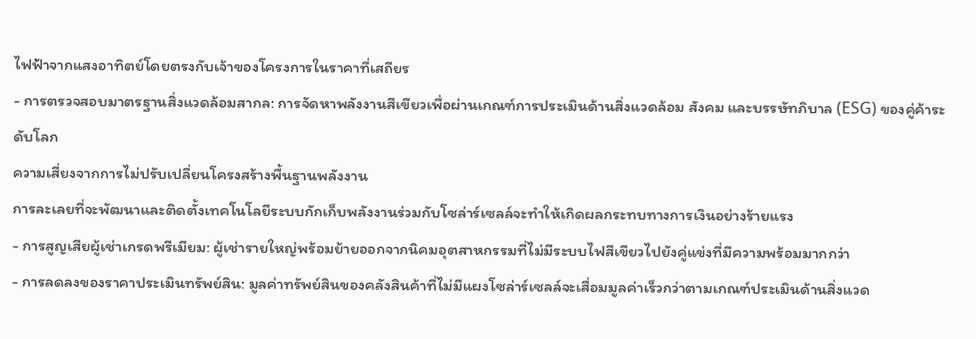ไฟฟ้าจากแสงอาทิตย์โดยตรงกับเจ้าของโครงการในราคาที่เสถียร
- การตรวจสอบมาตรฐานสิ่งแวดล้อมสากล: การจัดหาพลังงานสีเขียวเพื่อผ่านเกณฑ์การประเมินด้านสิ่งแวดล้อม สังคม และบรรษัทภิบาล (ESG) ของคู่ค้าระดับโลก
ความเสี่ยงจากการไม่ปรับเปลี่ยนโครงสร้างพื้นฐานพลังงาน
การละเลยที่จะพัฒนาและติดตั้งเทคโนโลยีระบบกักเก็บพลังงานร่วมกับโซล่าร์เซลล์จะทำให้เกิดผลกระทบทางการเงินอย่างร้ายแรง
- การสูญเสียผู้เช่าเกรดพรีเมียม: ผู้เช่ารายใหญ่พร้อมย้ายออกจากนิคมอุตสาหกรรมที่ไม่มีระบบไฟสีเขียวไปยังคู่แข่งที่มีความพร้อมมากกว่า
- การลดลงของราคาประเมินทรัพย์สิน: มูลค่าทรัพย์สินของคลังสินค้าที่ไม่มีแผงโซล่าร์เซลล์จะเสื่อมมูลค่าเร็วกว่าตามเกณฑ์ประเมินด้านสิ่งแวด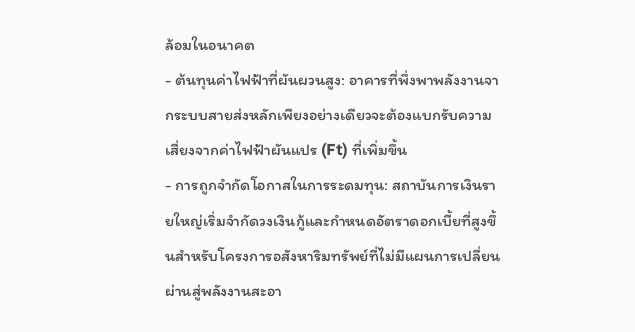ล้อมในอนาคต
- ต้นทุนค่าไฟฟ้าที่ผันผวนสูง: อาคารที่พึ่งพาพลังงานจากระบบสายส่งหลักเพียงอย่างเดียวจะต้องแบกรับความเสี่ยงจากค่าไฟฟ้าผันแปร (Ft) ที่เพิ่มขึ้น
- การถูกจำกัดโอกาสในการระดมทุน: สถาบันการเงินรายใหญ่เริ่มจำกัดวงเงินกู้และกำหนดอัตราดอกเบี้ยที่สูงขึ้นสำหรับโครงการอสังหาริมทรัพย์ที่ไม่มีแผนการเปลี่ยนผ่านสู่พลังงานสะอา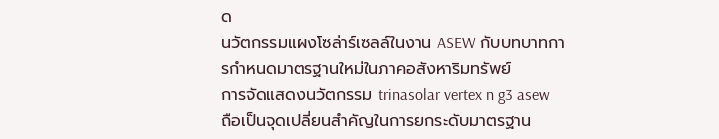ด
นวัตกรรมแผงโซล่าร์เซลล์ในงาน ASEW กับบทบาทการกำหนดมาตรฐานใหม่ในภาคอสังหาริมทรัพย์
การจัดแสดงนวัตกรรม trinasolar vertex n g3 asew ถือเป็นจุดเปลี่ยนสำคัญในการยกระดับมาตรฐาน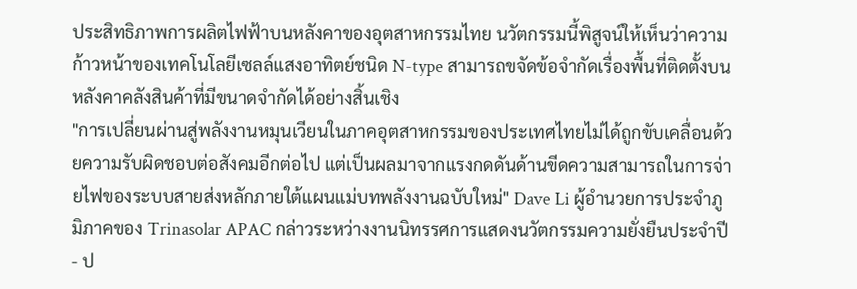ประสิทธิภาพการผลิตไฟฟ้าบนหลังคาของอุตสาหกรรมไทย นวัตกรรมนี้พิสูจน์ให้เห็นว่าความก้าวหน้าของเทคโนโลยีเซลล์แสงอาทิตย์ชนิด N-type สามารถขจัดข้อจำกัดเรื่องพื้นที่ติดตั้งบนหลังคาคลังสินค้าที่มีขนาดจำกัดได้อย่างสิ้นเชิง
"การเปลี่ยนผ่านสู่พลังงานหมุนเวียนในภาคอุตสาหกรรมของประเทศไทยไม่ได้ถูกขับเคลื่อนด้วยความรับผิดชอบต่อสังคมอีกต่อไป แต่เป็นผลมาจากแรงกดดันด้านขีดความสามารถในการจ่ายไฟของระบบสายส่งหลักภายใต้แผนแม่บทพลังงานฉบับใหม่" Dave Li ผู้อำนวยการประจำภูมิภาคของ Trinasolar APAC กล่าวระหว่างงานนิทรรศการแสดงนวัตกรรมความยั่งยืนประจำปี
- ป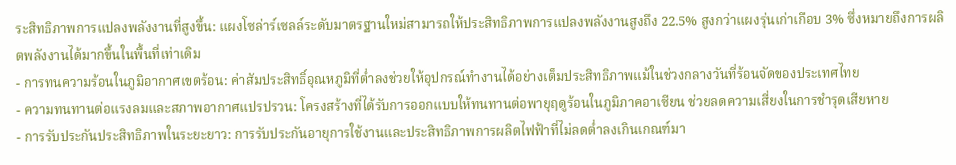ระสิทธิภาพการแปลงพลังงานที่สูงขึ้น: แผงโซล่าร์เซลล์ระดับมาตรฐานใหม่สามารถให้ประสิทธิภาพการแปลงพลังงานสูงถึง 22.5% สูงกว่าแผงรุ่นเก่าเกือบ 3% ซึ่งหมายถึงการผลิตพลังงานได้มากขึ้นในพื้นที่เท่าเดิม
- การทนความร้อนในภูมิอากาศเขตร้อน: ค่าสัมประสิทธิ์อุณหภูมิที่ต่ำลงช่วยให้อุปกรณ์ทำงานได้อย่างเต็มประสิทธิภาพแม้ในช่วงกลางวันที่ร้อนจัดของประเทศไทย
- ความทนทานต่อแรงลมและสภาพอากาศแปรปรวน: โครงสร้างที่ได้รับการออกแบบให้ทนทานต่อพายุฤดูร้อนในภูมิภาคอาเซียน ช่วยลดความเสี่ยงในการชำรุดเสียหาย
- การรับประกันประสิทธิภาพในระยะยาว: การรับประกันอายุการใช้งานและประสิทธิภาพการผลิตไฟฟ้าที่ไม่ลดต่ำลงเกินเกณฑ์มา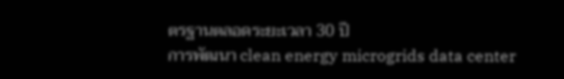ตรฐานตลอดระยะเวลา 30 ปี
การพัฒนา clean energy microgrids data center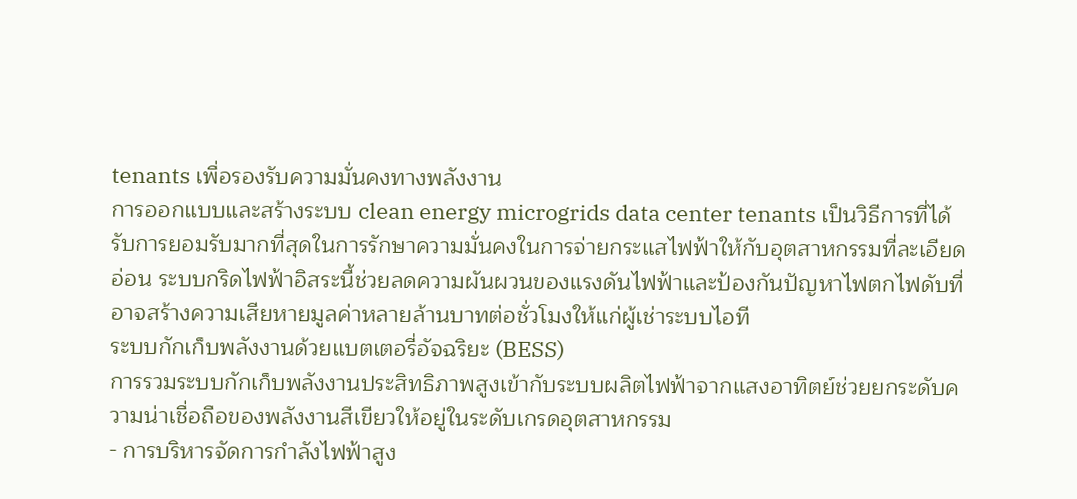tenants เพื่อรองรับความมั่นคงทางพลังงาน
การออกแบบและสร้างระบบ clean energy microgrids data center tenants เป็นวิธีการที่ได้รับการยอมรับมากที่สุดในการรักษาความมั่นคงในการจ่ายกระแสไฟฟ้าให้กับอุตสาหกรรมที่ละเอียดอ่อน ระบบกริดไฟฟ้าอิสระนี้ช่วยลดความผันผวนของแรงดันไฟฟ้าและป้องกันปัญหาไฟตกไฟดับที่อาจสร้างความเสียหายมูลค่าหลายล้านบาทต่อชั่วโมงให้แก่ผู้เช่าระบบไอที
ระบบกักเก็บพลังงานด้วยแบตเตอรี่อัจฉริยะ (BESS)
การรวมระบบกักเก็บพลังงานประสิทธิภาพสูงเข้ากับระบบผลิตไฟฟ้าจากแสงอาทิตย์ช่วยยกระดับความน่าเชื่อถือของพลังงานสีเขียวให้อยู่ในระดับเกรดอุตสาหกรรม
- การบริหารจัดการกำลังไฟฟ้าสูง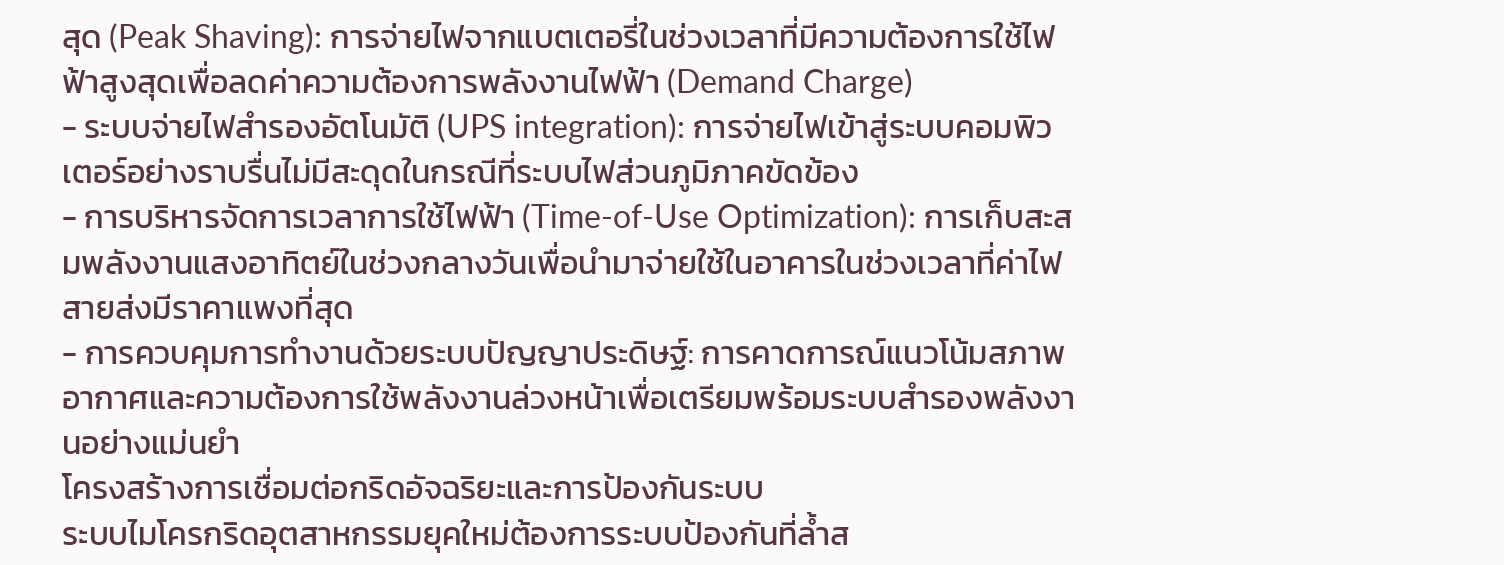สุด (Peak Shaving): การจ่ายไฟจากแบตเตอรี่ในช่วงเวลาที่มีความต้องการใช้ไฟฟ้าสูงสุดเพื่อลดค่าความต้องการพลังงานไฟฟ้า (Demand Charge)
- ระบบจ่ายไฟสำรองอัตโนมัติ (UPS integration): การจ่ายไฟเข้าสู่ระบบคอมพิวเตอร์อย่างราบรื่นไม่มีสะดุดในกรณีที่ระบบไฟส่วนภูมิภาคขัดข้อง
- การบริหารจัดการเวลาการใช้ไฟฟ้า (Time-of-Use Optimization): การเก็บสะสมพลังงานแสงอาทิตย์ในช่วงกลางวันเพื่อนำมาจ่ายใช้ในอาคารในช่วงเวลาที่ค่าไฟสายส่งมีราคาแพงที่สุด
- การควบคุมการทำงานด้วยระบบปัญญาประดิษฐ์: การคาดการณ์แนวโน้มสภาพอากาศและความต้องการใช้พลังงานล่วงหน้าเพื่อเตรียมพร้อมระบบสำรองพลังงานอย่างแม่นยำ
โครงสร้างการเชื่อมต่อกริดอัจฉริยะและการป้องกันระบบ
ระบบไมโครกริดอุตสาหกรรมยุคใหม่ต้องการระบบป้องกันที่ล้ำส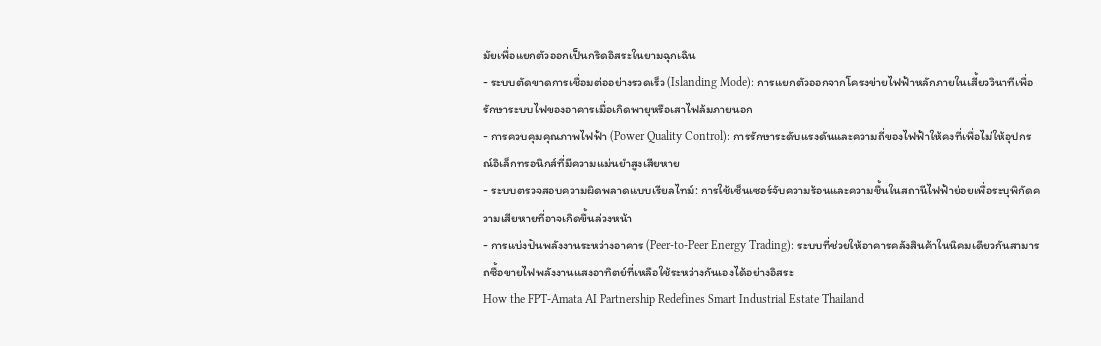มัยเพื่อแยกตัวออกเป็นกริดอิสระในยามฉุกเฉิน
- ระบบตัดขาดการเชื่อมต่ออย่างรวดเร็ว (Islanding Mode): การแยกตัวออกจากโครงข่ายไฟฟ้าหลักภายในเสี้ยววินาทีเพื่อรักษาระบบไฟของอาคารเมื่อเกิดพายุหรือเสาไฟล้มภายนอก
- การควบคุมคุณภาพไฟฟ้า (Power Quality Control): การรักษาระดับแรงดันและความถี่ของไฟฟ้าให้คงที่เพื่อไม่ให้อุปกรณ์อิเล็กทรอนิกส์ที่มีความแม่นยำสูงเสียหาย
- ระบบตรวจสอบความผิดพลาดแบบเรียลไทม์: การใช้เซ็นเซอร์จับความร้อนและความชื้นในสถานีไฟฟ้าย่อยเพื่อระบุพิกัดความเสียหายที่อาจเกิดขึ้นล่วงหน้า
- การแบ่งปันพลังงานระหว่างอาคาร (Peer-to-Peer Energy Trading): ระบบที่ช่วยให้อาคารคลังสินค้าในนิคมเดียวกันสามารถซื้อขายไฟพลังงานแสงอาทิตย์ที่เหลือใช้ระหว่างกันเองได้อย่างอิสระ
How the FPT-Amata AI Partnership Redefines Smart Industrial Estate Thailand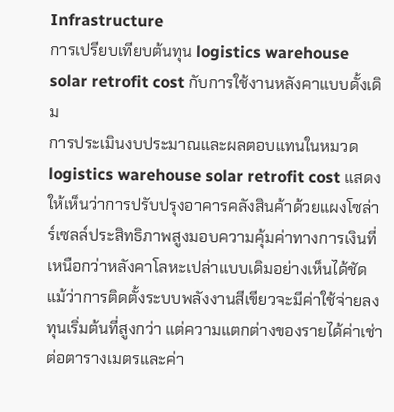Infrastructure
การเปรียบเทียบต้นทุน logistics warehouse solar retrofit cost กับการใช้งานหลังคาแบบดั้งเดิม
การประเมินงบประมาณและผลตอบแทนในหมวด logistics warehouse solar retrofit cost แสดงให้เห็นว่าการปรับปรุงอาคารคลังสินค้าด้วยแผงโซล่าร์เซลล์ประสิทธิภาพสูงมอบความคุ้มค่าทางการเงินที่เหนือกว่าหลังคาโลหะเปล่าแบบเดิมอย่างเห็นได้ชัด แม้ว่าการติดตั้งระบบพลังงานสีเขียวจะมีค่าใช้จ่ายลงทุนเริ่มต้นที่สูงกว่า แต่ความแตกต่างของรายได้ค่าเช่าต่อตารางเมตรและค่า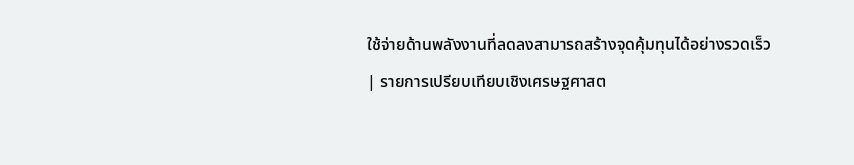ใช้จ่ายด้านพลังงานที่ลดลงสามารถสร้างจุดคุ้มทุนได้อย่างรวดเร็ว
| รายการเปรียบเทียบเชิงเศรษฐศาสต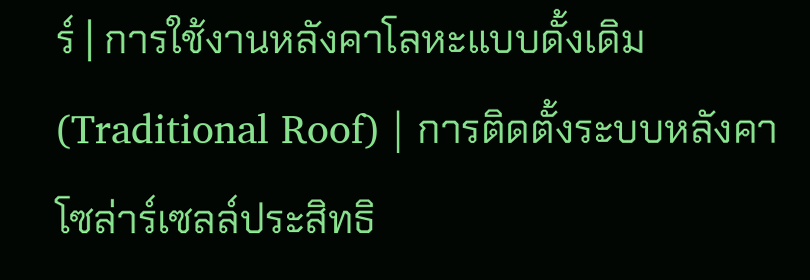ร์ | การใช้งานหลังคาโลหะแบบดั้งเดิม (Traditional Roof) | การติดตั้งระบบหลังคาโซล่าร์เซลล์ประสิทธิ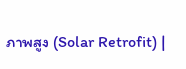ภาพสูง (Solar Retrofit) |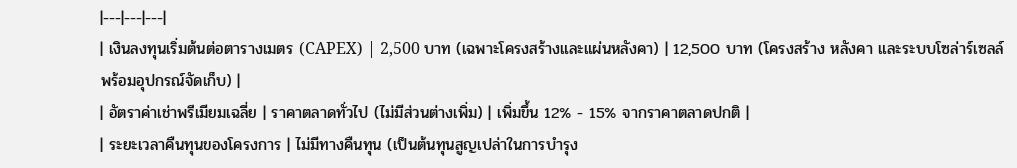|---|---|---|
| เงินลงทุนเริ่มต้นต่อตารางเมตร (CAPEX) | 2,500 บาท (เฉพาะโครงสร้างและแผ่นหลังคา) | 12,500 บาท (โครงสร้าง หลังคา และระบบโซล่าร์เซลล์พร้อมอุปกรณ์จัดเก็บ) |
| อัตราค่าเช่าพรีเมียมเฉลี่ย | ราคาตลาดทั่วไป (ไม่มีส่วนต่างเพิ่ม) | เพิ่มขึ้น 12% - 15% จากราคาตลาดปกติ |
| ระยะเวลาคืนทุนของโครงการ | ไม่มีทางคืนทุน (เป็นต้นทุนสูญเปล่าในการบำรุง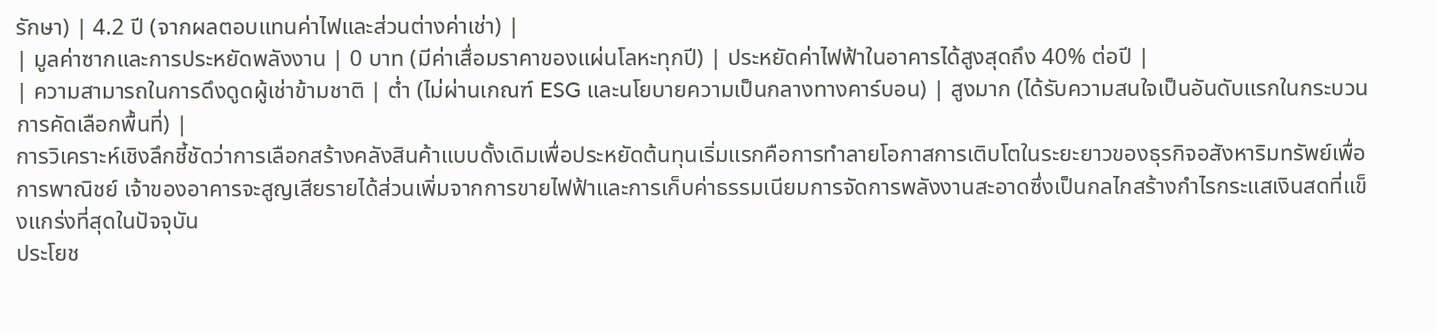รักษา) | 4.2 ปี (จากผลตอบแทนค่าไฟและส่วนต่างค่าเช่า) |
| มูลค่าซากและการประหยัดพลังงาน | 0 บาท (มีค่าเสื่อมราคาของแผ่นโลหะทุกปี) | ประหยัดค่าไฟฟ้าในอาคารได้สูงสุดถึง 40% ต่อปี |
| ความสามารถในการดึงดูดผู้เช่าข้ามชาติ | ต่ำ (ไม่ผ่านเกณฑ์ ESG และนโยบายความเป็นกลางทางคาร์บอน) | สูงมาก (ได้รับความสนใจเป็นอันดับแรกในกระบวนการคัดเลือกพื้นที่) |
การวิเคราะห์เชิงลึกชี้ชัดว่าการเลือกสร้างคลังสินค้าแบบดั้งเดิมเพื่อประหยัดต้นทุนเริ่มแรกคือการทำลายโอกาสการเติบโตในระยะยาวของธุรกิจอสังหาริมทรัพย์เพื่อการพาณิชย์ เจ้าของอาคารจะสูญเสียรายได้ส่วนเพิ่มจากการขายไฟฟ้าและการเก็บค่าธรรมเนียมการจัดการพลังงานสะอาดซึ่งเป็นกลไกสร้างกำไรกระแสเงินสดที่แข็งแกร่งที่สุดในปัจจุบัน
ประโยช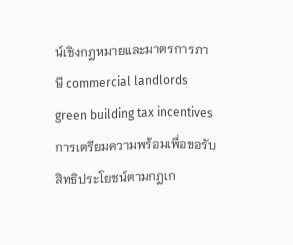น์เชิงกฎหมายและมาตรการภาษี commercial landlords green building tax incentives
การเตรียมความพร้อมเพื่อขอรับสิทธิประโยชน์ตามกฎเก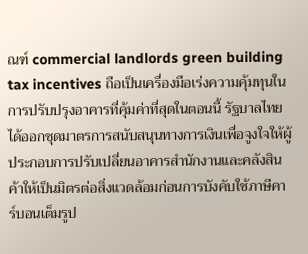ณฑ์ commercial landlords green building tax incentives ถือเป็นเครื่องมือเร่งความคุ้มทุนในการปรับปรุงอาคารที่คุ้มค่าที่สุดในตอนนี้ รัฐบาลไทยได้ออกชุดมาตรการสนับสนุนทางการเงินเพื่อจูงใจให้ผู้ประกอบการปรับเปลี่ยนอาคารสำนักงานและคลังสินค้าให้เป็นมิตรต่อสิ่งแวดล้อมก่อนการบังคับใช้ภาษีคาร์บอนเต็มรูป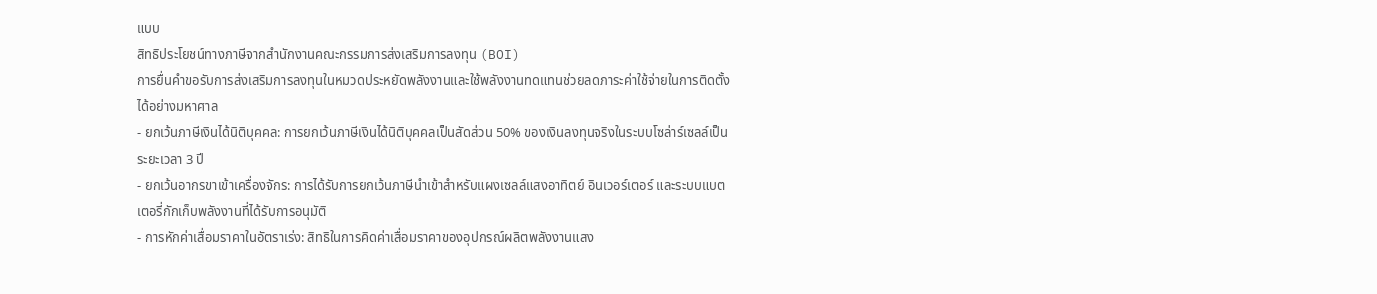แบบ
สิทธิประโยชน์ทางภาษีจากสำนักงานคณะกรรมการส่งเสริมการลงทุน (BOI)
การยื่นคำขอรับการส่งเสริมการลงทุนในหมวดประหยัดพลังงานและใช้พลังงานทดแทนช่วยลดภาระค่าใช้จ่ายในการติดตั้งได้อย่างมหาศาล
- ยกเว้นภาษีเงินได้นิติบุคคล: การยกเว้นภาษีเงินได้นิติบุคคลเป็นสัดส่วน 50% ของเงินลงทุนจริงในระบบโซล่าร์เซลล์เป็นระยะเวลา 3 ปี
- ยกเว้นอากรขาเข้าเครื่องจักร: การได้รับการยกเว้นภาษีนำเข้าสำหรับแผงเซลล์แสงอาทิตย์ อินเวอร์เตอร์ และระบบแบตเตอรี่กักเก็บพลังงานที่ได้รับการอนุมัติ
- การหักค่าเสื่อมราคาในอัตราเร่ง: สิทธิในการคิดค่าเสื่อมราคาของอุปกรณ์ผลิตพลังงานแสง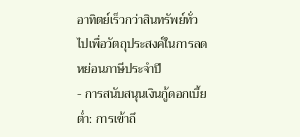อาทิตย์เร็วกว่าสินทรัพย์ทั่วไปเพื่อวัตถุประสงค์ในการลดหย่อนภาษีประจำปี
- การสนับสนุนเงินกู้ดอกเบี้ยต่ำ: การเข้าถึ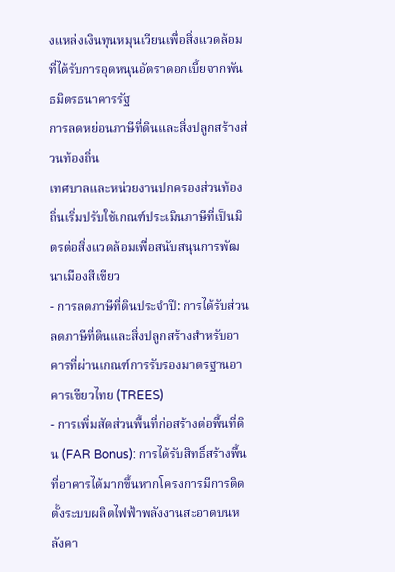งแหล่งเงินทุนหมุนเวียนเพื่อสิ่งแวดล้อมที่ได้รับการอุดหนุนอัตราดอกเบี้ยจากพันธมิตรธนาคารรัฐ
การลดหย่อนภาษีที่ดินและสิ่งปลูกสร้างส่วนท้องถิ่น
เทศบาลและหน่วยงานปกครองส่วนท้องถิ่นเริ่มปรับใช้เกณฑ์ประเมินภาษีที่เป็นมิตรต่อสิ่งแวดล้อมเพื่อสนับสนุนการพัฒนาเมืองสีเขียว
- การลดภาษีที่ดินประจำปี: การได้รับส่วนลดภาษีที่ดินและสิ่งปลูกสร้างสำหรับอาคารที่ผ่านเกณฑ์การรับรองมาตรฐานอาคารเขียวไทย (TREES)
- การเพิ่มสัดส่วนพื้นที่ก่อสร้างต่อพื้นที่ดิน (FAR Bonus): การได้รับสิทธิ์สร้างพื้นที่อาคารได้มากขึ้นหากโครงการมีการติดตั้งระบบผลิตไฟฟ้าพลังงานสะอาดบนหลังคา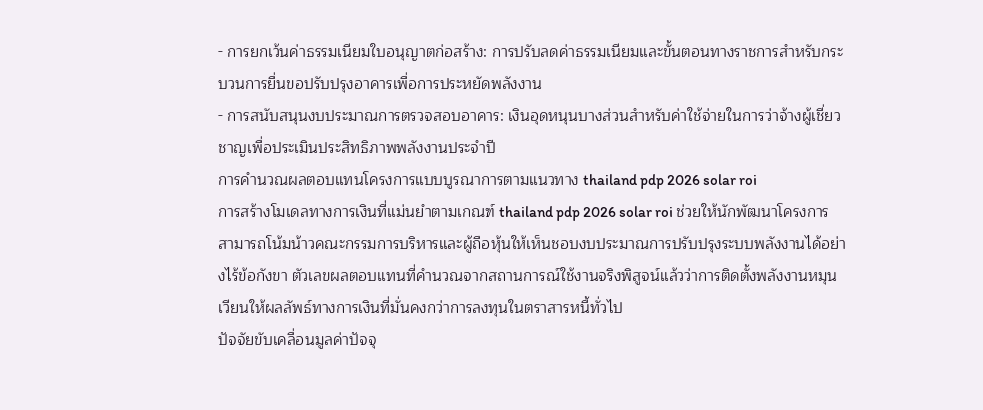- การยกเว้นค่าธรรมเนียมใบอนุญาตก่อสร้าง: การปรับลดค่าธรรมเนียมและขั้นตอนทางราชการสำหรับกระบวนการยื่นขอปรับปรุงอาคารเพื่อการประหยัดพลังงาน
- การสนับสนุนงบประมาณการตรวจสอบอาคาร: เงินอุดหนุนบางส่วนสำหรับค่าใช้จ่ายในการว่าจ้างผู้เชี่ยวชาญเพื่อประเมินประสิทธิภาพพลังงานประจำปี
การคำนวณผลตอบแทนโครงการแบบบูรณาการตามแนวทาง thailand pdp 2026 solar roi
การสร้างโมเดลทางการเงินที่แม่นยำตามเกณฑ์ thailand pdp 2026 solar roi ช่วยให้นักพัฒนาโครงการสามารถโน้มน้าวคณะกรรมการบริหารและผู้ถือหุ้นให้เห็นชอบงบประมาณการปรับปรุงระบบพลังงานได้อย่างไร้ข้อกังขา ตัวเลขผลตอบแทนที่คำนวณจากสถานการณ์ใช้งานจริงพิสูจน์แล้วว่าการติดตั้งพลังงานหมุนเวียนให้ผลลัพธ์ทางการเงินที่มั่นคงกว่าการลงทุนในตราสารหนี้ทั่วไป
ปัจจัยขับเคลื่อนมูลค่าปัจจุ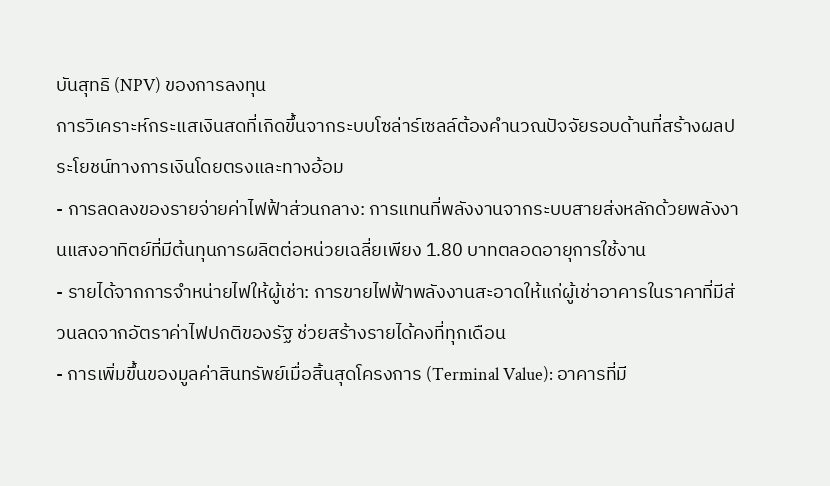บันสุทธิ (NPV) ของการลงทุน
การวิเคราะห์กระแสเงินสดที่เกิดขึ้นจากระบบโซล่าร์เซลล์ต้องคำนวณปัจจัยรอบด้านที่สร้างผลประโยชน์ทางการเงินโดยตรงและทางอ้อม
- การลดลงของรายจ่ายค่าไฟฟ้าส่วนกลาง: การแทนที่พลังงานจากระบบสายส่งหลักด้วยพลังงานแสงอาทิตย์ที่มีต้นทุนการผลิตต่อหน่วยเฉลี่ยเพียง 1.80 บาทตลอดอายุการใช้งาน
- รายได้จากการจำหน่ายไฟให้ผู้เช่า: การขายไฟฟ้าพลังงานสะอาดให้แก่ผู้เช่าอาคารในราคาที่มีส่วนลดจากอัตราค่าไฟปกติของรัฐ ช่วยสร้างรายได้คงที่ทุกเดือน
- การเพิ่มขึ้นของมูลค่าสินทรัพย์เมื่อสิ้นสุดโครงการ (Terminal Value): อาคารที่มี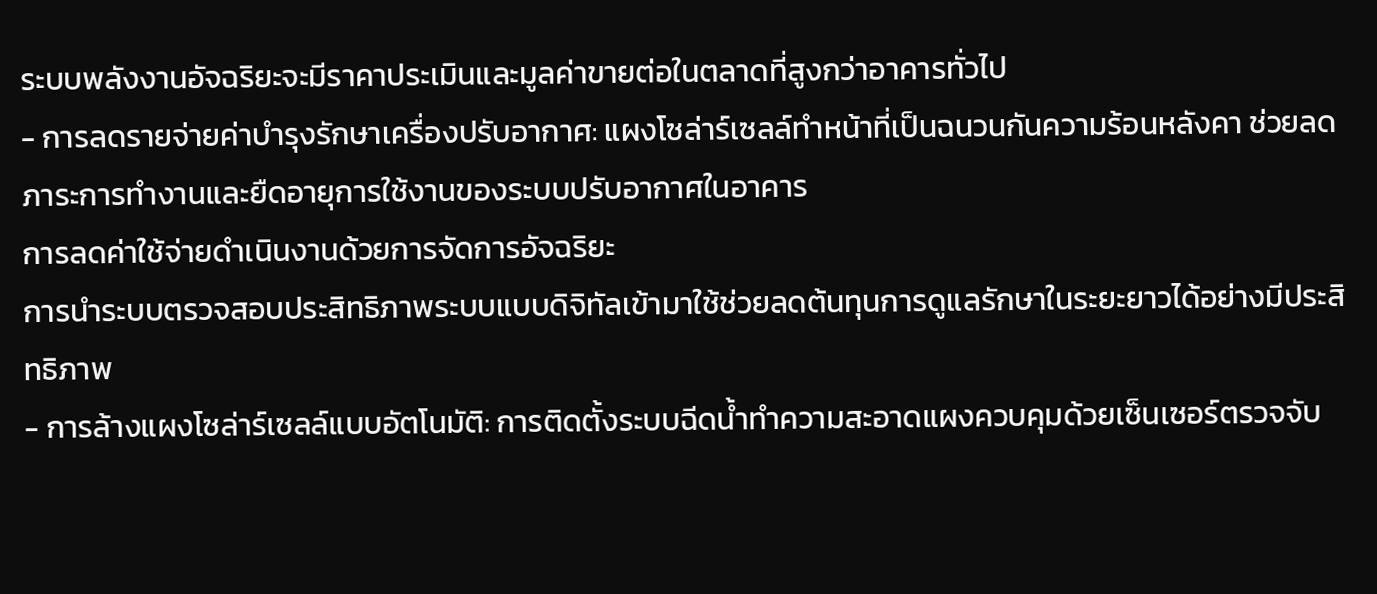ระบบพลังงานอัจฉริยะจะมีราคาประเมินและมูลค่าขายต่อในตลาดที่สูงกว่าอาคารทั่วไป
- การลดรายจ่ายค่าบำรุงรักษาเครื่องปรับอากาศ: แผงโซล่าร์เซลล์ทำหน้าที่เป็นฉนวนกันความร้อนหลังคา ช่วยลดภาระการทำงานและยืดอายุการใช้งานของระบบปรับอากาศในอาคาร
การลดค่าใช้จ่ายดำเนินงานด้วยการจัดการอัจฉริยะ
การนำระบบตรวจสอบประสิทธิภาพระบบแบบดิจิทัลเข้ามาใช้ช่วยลดต้นทุนการดูแลรักษาในระยะยาวได้อย่างมีประสิทธิภาพ
- การล้างแผงโซล่าร์เซลล์แบบอัตโนมัติ: การติดตั้งระบบฉีดน้ำทำความสะอาดแผงควบคุมด้วยเซ็นเซอร์ตรวจจับ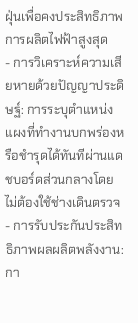ฝุ่นเพื่อคงประสิทธิภาพการผลิตไฟฟ้าสูงสุด
- การวิเคราะห์ความเสียหายด้วยปัญญาประดิษฐ์: การระบุตำแหน่งแผงที่ทำงานบกพร่องหรือชำรุดได้ทันทีผ่านแดชบอร์ดส่วนกลางโดยไม่ต้องใช้ช่างเดินตรวจ
- การรับประกันประสิทธิภาพผลผลิตพลังงาน: กา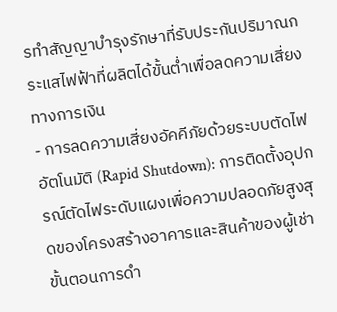รทำสัญญาบำรุงรักษาที่รับประกันปริมาณกระแสไฟฟ้าที่ผลิตได้ขั้นต่ำเพื่อลดความเสี่ยงทางการเงิน
- การลดความเสี่ยงอัคคีภัยด้วยระบบตัดไฟอัตโนมัติ (Rapid Shutdown): การติดตั้งอุปกรณ์ตัดไฟระดับแผงเพื่อความปลอดภัยสูงสุดของโครงสร้างอาคารและสินค้าของผู้เช่า
ขั้นตอนการดำ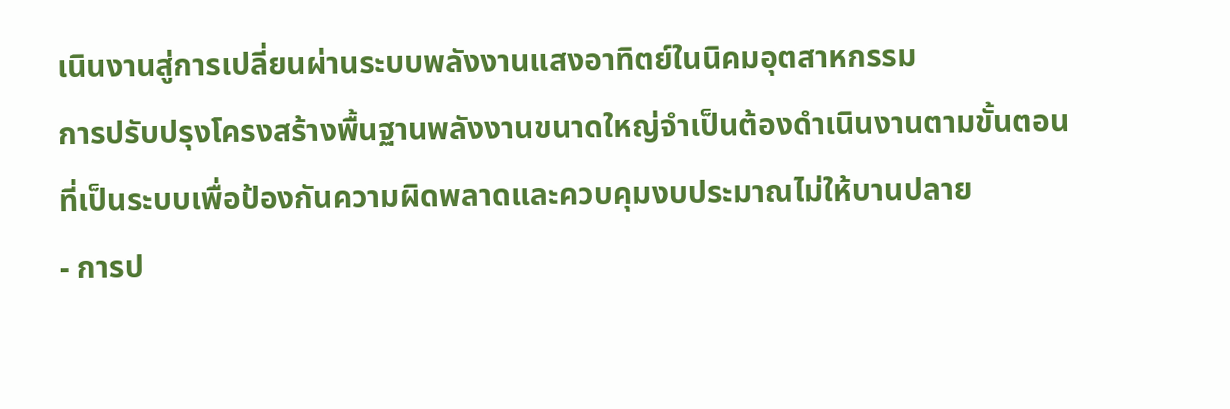เนินงานสู่การเปลี่ยนผ่านระบบพลังงานแสงอาทิตย์ในนิคมอุตสาหกรรม
การปรับปรุงโครงสร้างพื้นฐานพลังงานขนาดใหญ่จำเป็นต้องดำเนินงานตามขั้นตอนที่เป็นระบบเพื่อป้องกันความผิดพลาดและควบคุมงบประมาณไม่ให้บานปลาย
- การป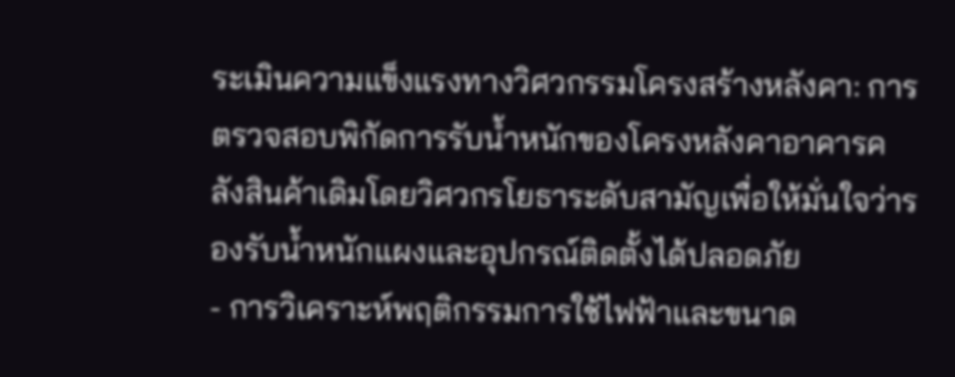ระเมินความแข็งแรงทางวิศวกรรมโครงสร้างหลังคา: การตรวจสอบพิกัดการรับน้ำหนักของโครงหลังคาอาคารคลังสินค้าเดิมโดยวิศวกรโยธาระดับสามัญเพื่อให้มั่นใจว่ารองรับน้ำหนักแผงและอุปกรณ์ติดตั้งได้ปลอดภัย
- การวิเคราะห์พฤติกรรมการใช้ไฟฟ้าและขนาด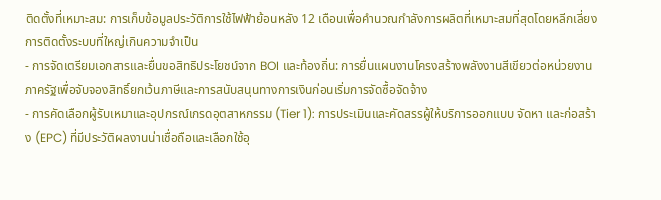ติดตั้งที่เหมาะสม: การเก็บข้อมูลประวัติการใช้ไฟฟ้าย้อนหลัง 12 เดือนเพื่อคำนวณกำลังการผลิตที่เหมาะสมที่สุดโดยหลีกเลี่ยงการติดตั้งระบบที่ใหญ่เกินความจำเป็น
- การจัดเตรียมเอกสารและยื่นขอสิทธิประโยชน์จาก BOI และท้องถิ่น: การยื่นแผนงานโครงสร้างพลังงานสีเขียวต่อหน่วยงานภาครัฐเพื่อจับจองสิทธิ์ยกเว้นภาษีและการสนับสนุนทางการเงินก่อนเริ่มการจัดซื้อจัดจ้าง
- การคัดเลือกผู้รับเหมาและอุปกรณ์เกรดอุตสาหกรรม (Tier 1): การประเมินและคัดสรรผู้ให้บริการออกแบบ จัดหา และก่อสร้าง (EPC) ที่มีประวัติผลงานน่าเชื่อถือและเลือกใช้อุ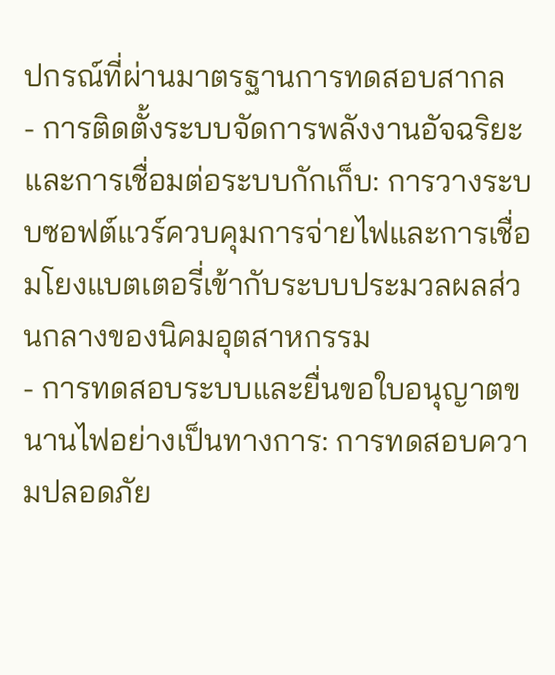ปกรณ์ที่ผ่านมาตรฐานการทดสอบสากล
- การติดตั้งระบบจัดการพลังงานอัจฉริยะและการเชื่อมต่อระบบกักเก็บ: การวางระบบซอฟต์แวร์ควบคุมการจ่ายไฟและการเชื่อมโยงแบตเตอรี่เข้ากับระบบประมวลผลส่วนกลางของนิคมอุตสาหกรรม
- การทดสอบระบบและยื่นขอใบอนุญาตขนานไฟอย่างเป็นทางการ: การทดสอบความปลอดภัย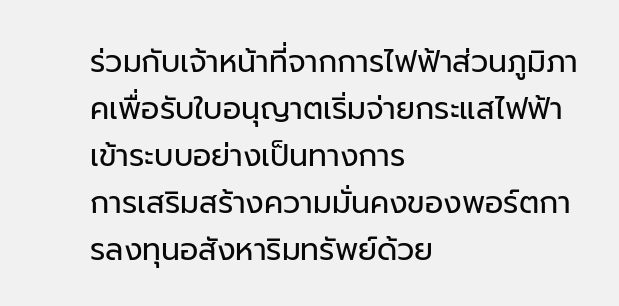ร่วมกับเจ้าหน้าที่จากการไฟฟ้าส่วนภูมิภาคเพื่อรับใบอนุญาตเริ่มจ่ายกระแสไฟฟ้าเข้าระบบอย่างเป็นทางการ
การเสริมสร้างความมั่นคงของพอร์ตการลงทุนอสังหาริมทรัพย์ด้วย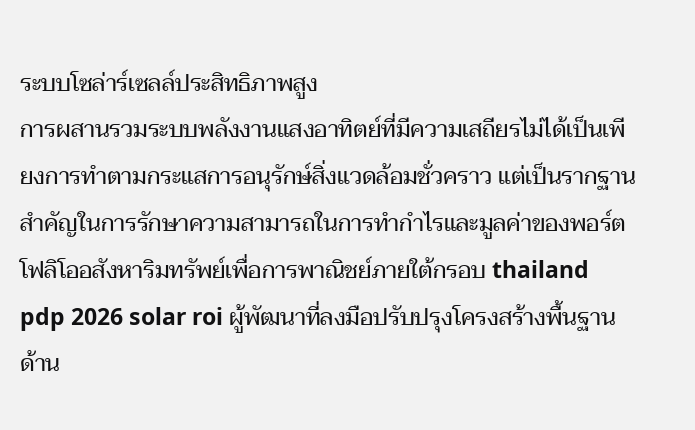ระบบโซล่าร์เซลล์ประสิทธิภาพสูง
การผสานรวมระบบพลังงานแสงอาทิตย์ที่มีความเสถียรไม่ได้เป็นเพียงการทำตามกระแสการอนุรักษ์สิ่งแวดล้อมชั่วคราว แต่เป็นรากฐานสำคัญในการรักษาความสามารถในการทำกำไรและมูลค่าของพอร์ตโฟลิโออสังหาริมทรัพย์เพื่อการพาณิชย์ภายใต้กรอบ thailand pdp 2026 solar roi ผู้พัฒนาที่ลงมือปรับปรุงโครงสร้างพื้นฐานด้าน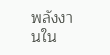พลังงานใน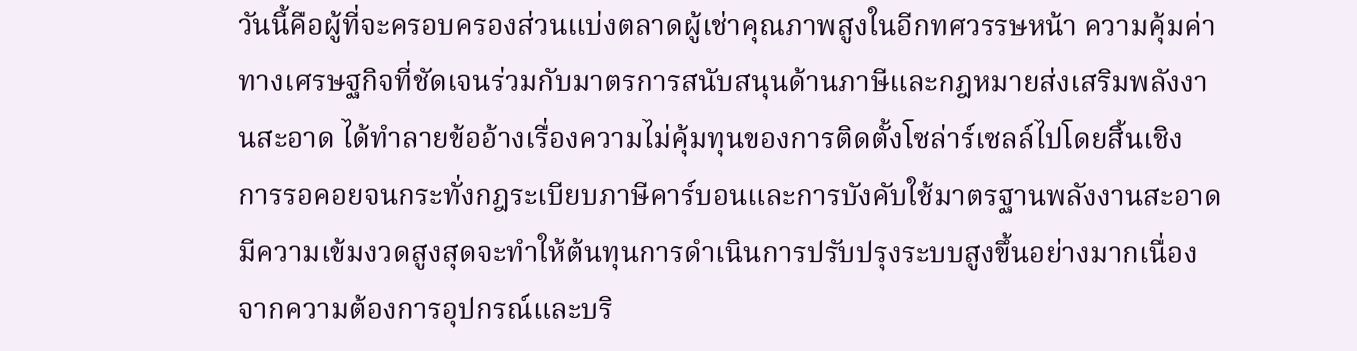วันนี้คือผู้ที่จะครอบครองส่วนแบ่งตลาดผู้เช่าคุณภาพสูงในอีกทศวรรษหน้า ความคุ้มค่าทางเศรษฐกิจที่ชัดเจนร่วมกับมาตรการสนับสนุนด้านภาษีและกฎหมายส่งเสริมพลังงานสะอาด ได้ทำลายข้ออ้างเรื่องความไม่คุ้มทุนของการติดตั้งโซล่าร์เซลล์ไปโดยสิ้นเชิง
การรอคอยจนกระทั่งกฎระเบียบภาษีคาร์บอนและการบังคับใช้มาตรฐานพลังงานสะอาดมีความเข้มงวดสูงสุดจะทำให้ต้นทุนการดำเนินการปรับปรุงระบบสูงขึ้นอย่างมากเนื่องจากความต้องการอุปกรณ์และบริ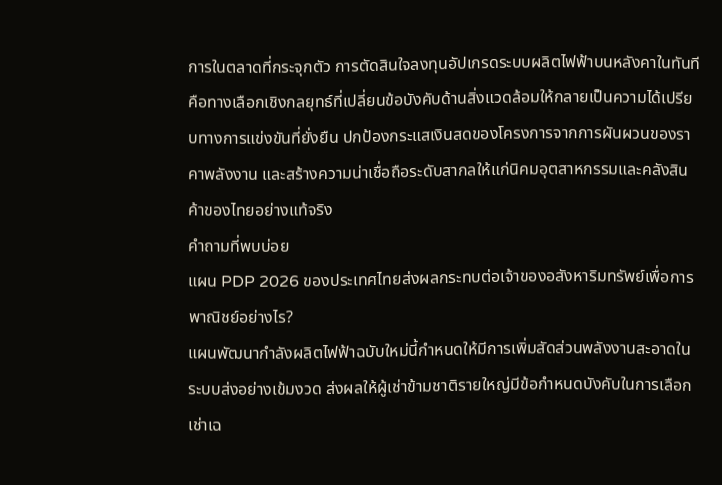การในตลาดที่กระจุกตัว การตัดสินใจลงทุนอัปเกรดระบบผลิตไฟฟ้าบนหลังคาในทันทีคือทางเลือกเชิงกลยุทธ์ที่เปลี่ยนข้อบังคับด้านสิ่งแวดล้อมให้กลายเป็นความได้เปรียบทางการแข่งขันที่ยั่งยืน ปกป้องกระแสเงินสดของโครงการจากการผันผวนของราคาพลังงาน และสร้างความน่าเชื่อถือระดับสากลให้แก่นิคมอุตสาหกรรมและคลังสินค้าของไทยอย่างแท้จริง
คำถามที่พบบ่อย
แผน PDP 2026 ของประเทศไทยส่งผลกระทบต่อเจ้าของอสังหาริมทรัพย์เพื่อการพาณิชย์อย่างไร?
แผนพัฒนากำลังผลิตไฟฟ้าฉบับใหม่นี้กำหนดให้มีการเพิ่มสัดส่วนพลังงานสะอาดในระบบส่งอย่างเข้มงวด ส่งผลให้ผู้เช่าข้ามชาติรายใหญ่มีข้อกำหนดบังคับในการเลือกเช่าเฉ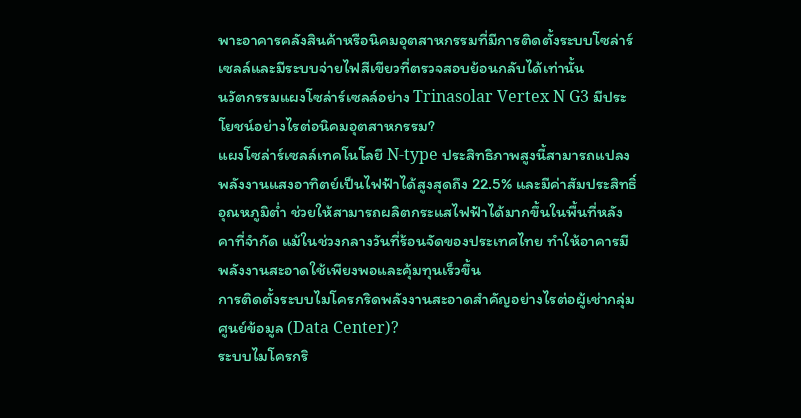พาะอาคารคลังสินค้าหรือนิคมอุตสาหกรรมที่มีการติดตั้งระบบโซล่าร์เซลล์และมีระบบจ่ายไฟสีเขียวที่ตรวจสอบย้อนกลับได้เท่านั้น
นวัตกรรมแผงโซล่าร์เซลล์อย่าง Trinasolar Vertex N G3 มีประโยชน์อย่างไรต่อนิคมอุตสาหกรรม?
แผงโซล่าร์เซลล์เทคโนโลยี N-type ประสิทธิภาพสูงนี้สามารถแปลงพลังงานแสงอาทิตย์เป็นไฟฟ้าได้สูงสุดถึง 22.5% และมีค่าสัมประสิทธิ์อุณหภูมิต่ำ ช่วยให้สามารถผลิตกระแสไฟฟ้าได้มากขึ้นในพื้นที่หลังคาที่จำกัด แม้ในช่วงกลางวันที่ร้อนจัดของประเทศไทย ทำให้อาคารมีพลังงานสะอาดใช้เพียงพอและคุ้มทุนเร็วขึ้น
การติดตั้งระบบไมโครกริดพลังงานสะอาดสำคัญอย่างไรต่อผู้เช่ากลุ่มศูนย์ข้อมูล (Data Center)?
ระบบไมโครกริ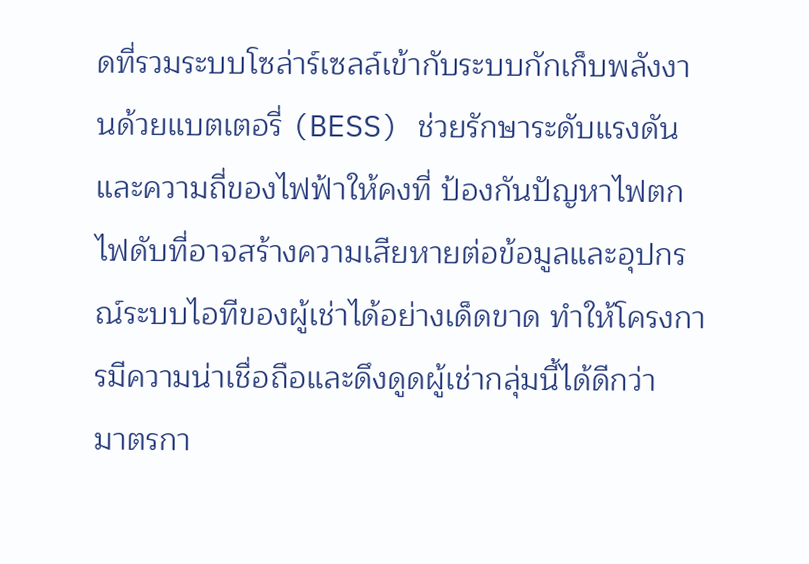ดที่รวมระบบโซล่าร์เซลล์เข้ากับระบบกักเก็บพลังงานด้วยแบตเตอรี่ (BESS) ช่วยรักษาระดับแรงดันและความถี่ของไฟฟ้าให้คงที่ ป้องกันปัญหาไฟตกไฟดับที่อาจสร้างความเสียหายต่อข้อมูลและอุปกรณ์ระบบไอทีของผู้เช่าได้อย่างเด็ดขาด ทำให้โครงการมีความน่าเชื่อถือและดึงดูดผู้เช่ากลุ่มนี้ได้ดีกว่า
มาตรกา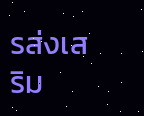รส่งเสริม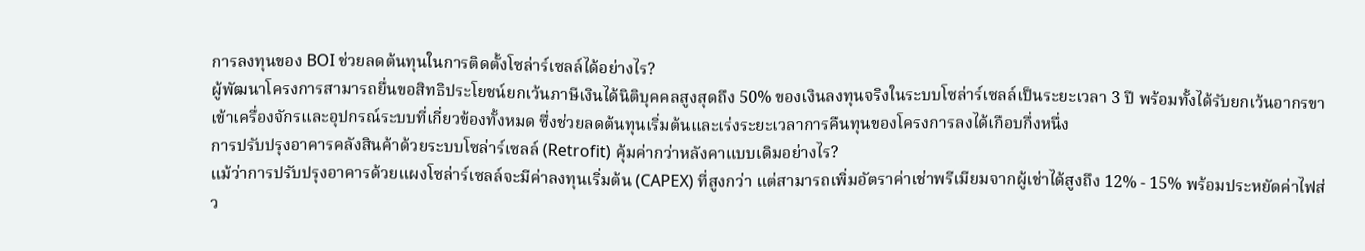การลงทุนของ BOI ช่วยลดต้นทุนในการติดตั้งโซล่าร์เซลล์ได้อย่างไร?
ผู้พัฒนาโครงการสามารถยื่นขอสิทธิประโยชน์ยกเว้นภาษีเงินได้นิติบุคคลสูงสุดถึง 50% ของเงินลงทุนจริงในระบบโซล่าร์เซลล์เป็นระยะเวลา 3 ปี พร้อมทั้งได้รับยกเว้นอากรขาเข้าเครื่องจักรและอุปกรณ์ระบบที่เกี่ยวข้องทั้งหมด ซึ่งช่วยลดต้นทุนเริ่มต้นและเร่งระยะเวลาการคืนทุนของโครงการลงได้เกือบกึ่งหนึ่ง
การปรับปรุงอาคารคลังสินค้าด้วยระบบโซล่าร์เซลล์ (Retrofit) คุ้มค่ากว่าหลังคาแบบเดิมอย่างไร?
แม้ว่าการปรับปรุงอาคารด้วยแผงโซล่าร์เซลล์จะมีค่าลงทุนเริ่มต้น (CAPEX) ที่สูงกว่า แต่สามารถเพิ่มอัตราค่าเช่าพรีเมียมจากผู้เช่าได้สูงถึง 12% - 15% พร้อมประหยัดค่าไฟส่ว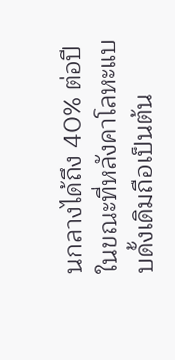นกลางได้ถึง 40% ต่อปี ในขณะที่หลังคาโลหะแบบดั้งเดิมถือเป็นต้น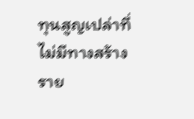ทุนสูญเปล่าที่ไม่มีทางสร้างราย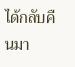ได้กลับคืนมา